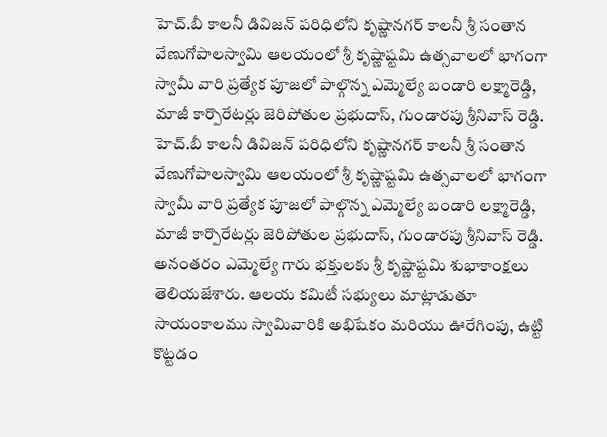హెచ్.బీ కాలనీ డివిజన్ పరిధిలోని కృష్ణానగర్ కాలనీ శ్రీ సంతాన వేణుగోపాలస్వామి ఆలయంలో శ్రీ కృష్ణాష్టమి ఉత్సవాలలో భాగంగా స్వామీ వారి ప్రత్యేక పూజలో పాల్గొన్న ఎమ్మెల్యే బండారి లక్ష్మారెడ్డి, మాజీ కార్పొరేటర్లు జెరిపోతుల ప్రభుదాస్, గుండారపు శ్రీనివాస్ రెడ్డి.
హెచ్.బీ కాలనీ డివిజన్ పరిధిలోని కృష్ణానగర్ కాలనీ శ్రీ సంతాన వేణుగోపాలస్వామి ఆలయంలో శ్రీ కృష్ణాష్టమి ఉత్సవాలలో భాగంగా స్వామీ వారి ప్రత్యేక పూజలో పాల్గొన్న ఎమ్మెల్యే బండారి లక్ష్మారెడ్డి, మాజీ కార్పొరేటర్లు జెరిపోతుల ప్రభుదాస్, గుండారపు శ్రీనివాస్ రెడ్డి. అనంతరం ఎమ్మెల్యే గారు భక్తులకు శ్రీ కృష్ణాష్టమి శుభాకాంక్షలు తెలియజేశారు. ఆలయ కమిటీ సభ్యులు మాట్లాడుతూ సాయంకాలము స్వామివారికి అభిషేకం మరియు ఊరేగింపు, ఉట్టి కొట్టడం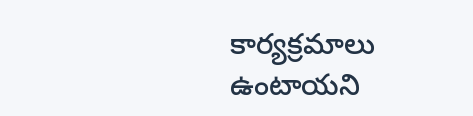కార్యక్రమాలు ఉంటాయని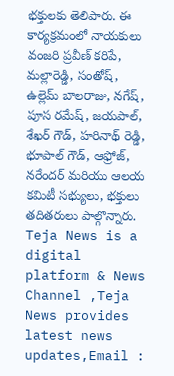భక్తులకు తెలిపారు. ఈ కార్యక్రమంలో నాయకులు వంజరి ప్రవీణ్ కరిపే, మల్లారెడ్డి, సంతోష్, ఉల్లెమ్ బాలరాజు, నగేష్, పూస రమేష్, జయపాల్, శేఖర్ గౌడ్, హరినాథ్ రెడ్డి, భూపాల్ గౌడ్, ఆఫ్రోజ్, నరేందర్ మరియు ఆలయ కమిటీ సభ్యులు, భక్తులు తదితరులు పాల్గొన్నారు.
Teja News is a digital platform & News Channel ,Teja News provides latest news updates,Email :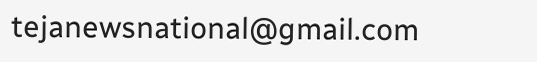tejanewsnational@gmail.com